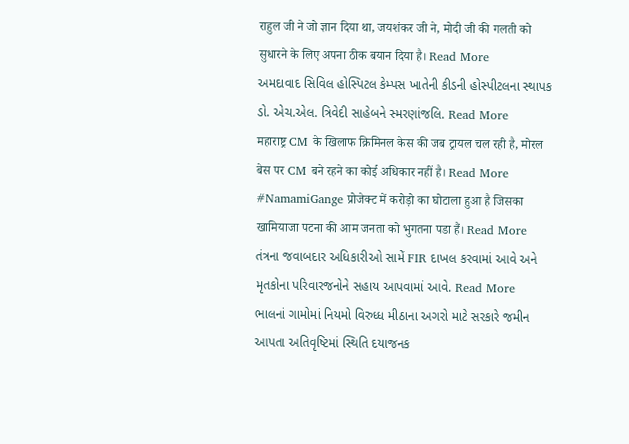राहुल जी ने जो ज्ञान दिया था, जयशंकर जी ने, मोदी जी की गलती को सुधारने के लिए अपना ठीक बयान दिया है। Read More
અમદાવાદ સિવિલ હોસ્પિટલ કેમ્પસ ખાતેની કીડની હોસ્પીટલના સ્થાપક ડો. એચ.એલ. ત્રિવેદી સાહેબને સ્મરણાંજલિ. Read More
महाराष्ट्र CM के खिलाफ क्रिमिनल केस की जब ट्रायल चल रही है, मोरल बेस पर CM बने रहने का कोई अधिकार नहीं है। Read More
#NamamiGange प्रोजेक्ट में करोड़ो का घोटाला हुआ है जिसका खामियाजा पटना की आम जनता को भुगतना पडा हैं। Read More
તંત્રના જવાબદાર અધિકારીઓ સામેં FIR દાખલ કરવામાં આવે અને મૃતકોના પરિવારજનોને સહાય આપવામાં આવે. Read More
ભાલનાં ગામોમાં નિયમો વિરુધ્ધ મીઠાના અગરો માટે સરકારે જમીન આપતા અતિવૃષ્ટિમાં સ્થિતિ દયાજનક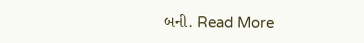બની. Read More